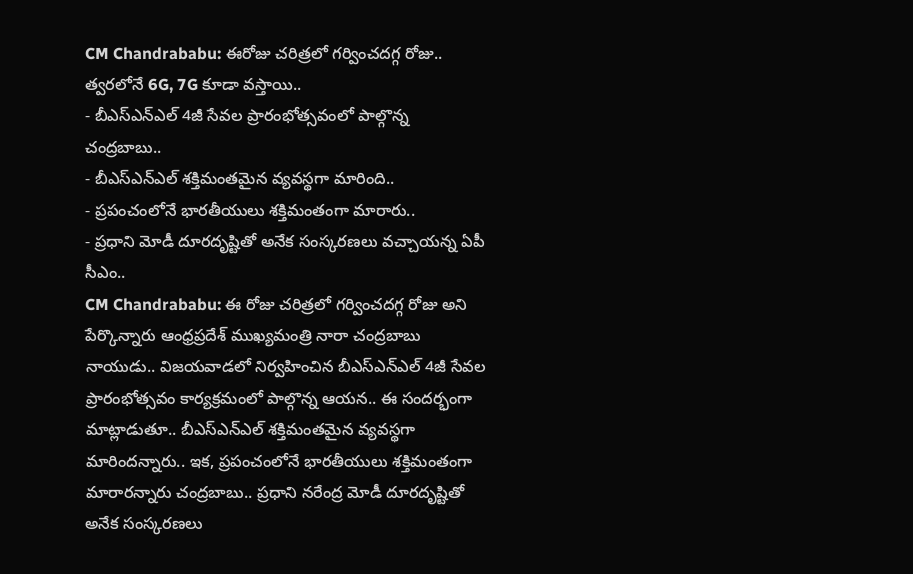CM Chandrababu: ఈరోజు చరిత్రలో గర్వించదగ్గ రోజు.. త్వరలోనే 6G, 7G కూడా వస్తాయి..
- బీఎస్ఎన్ఎల్ 4జీ సేవల ప్రారంభోత్సవంలో పాల్గొన్న చంద్రబాబు..
- బీఎస్ఎన్ఎల్ శక్తిమంతమైన వ్యవస్థగా మారింది..
- ప్రపంచంలోనే భారతీయులు శక్తిమంతంగా మారారు..
- ప్రధాని మోడీ దూరదృష్టితో అనేక సంస్కరణలు వచ్చాయన్న ఏపీ సీఎం..
CM Chandrababu: ఈ రోజు చరిత్రలో గర్వించదగ్గ రోజు అని పేర్కొన్నారు ఆంధ్రప్రదేశ్ ముఖ్యమంత్రి నారా చంద్రబాబు నాయుడు.. విజయవాడలో నిర్వహించిన బీఎస్ఎన్ఎల్ 4జీ సేవల ప్రారంభోత్సవం కార్యక్రమంలో పాల్గొన్న ఆయన.. ఈ సందర్భంగా మాట్లాడుతూ.. బీఎస్ఎన్ఎల్ శక్తిమంతమైన వ్యవస్థగా మారిందన్నారు.. ఇక, ప్రపంచంలోనే భారతీయులు శక్తిమంతంగా మారారన్నారు చంద్రబాబు.. ప్రధాని నరేంద్ర మోడీ దూరదృష్టితో అనేక సంస్కరణలు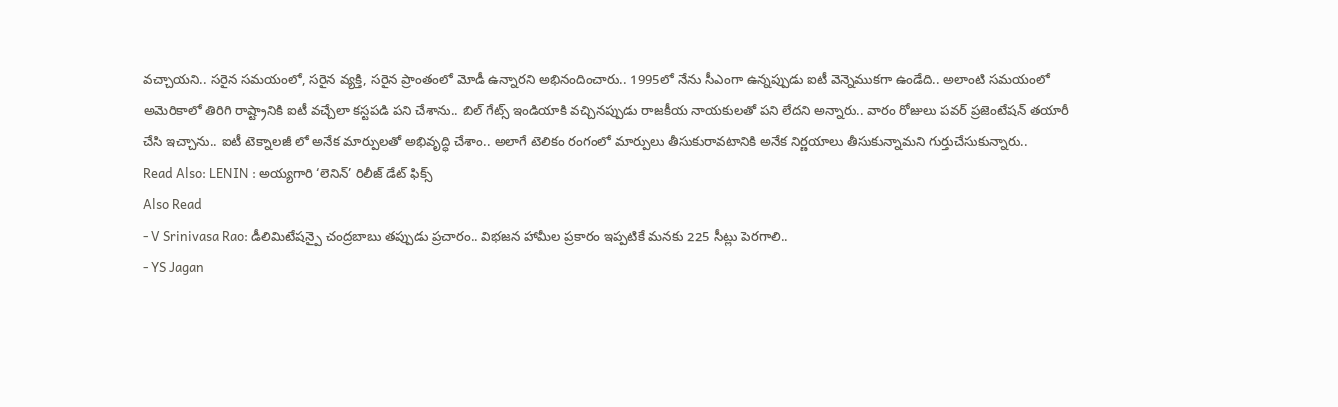వచ్చాయని.. సరైన సమయంలో, సరైన వ్యక్తి, సరైన ప్రాంతంలో మోడీ ఉన్నారని అభినందించారు.. 1995లో నేను సీఎంగా ఉన్నప్పుడు ఐటీ వెన్నెముకగా ఉండేది.. అలాంటి సమయంలో అమెరికాలో తిరిగి రాష్ట్రానికి ఐటీ వచ్చేలా కస్టపడి పని చేశాను.. బిల్ గేట్స్ ఇండియాకి వచ్చినప్పుడు రాజకీయ నాయకులతో పని లేదని అన్నారు.. వారం రోజులు పవర్ ప్రజెంటేషన్ తయారీ చేసి ఇచ్చాను.. ఐటీ టెక్నాలజీ లో అనేక మార్పులతో అభివృద్ధి చేశాం.. అలాగే టెలికం రంగంలో మార్పులు తీసుకురావటానికి అనేక నిర్ణయాలు తీసుకున్నామని గుర్తుచేసుకున్నారు..
Read Also: LENIN : అయ్యగారి ‘లెనిన్’ రిలీజ్ డేట్ ఫిక్స్
Also Read
- V Srinivasa Rao: డీలిమిటేషన్పై చంద్రబాబు తప్పుడు ప్రచారం.. విభజన హామీల ప్రకారం ఇప్పటికే మనకు 225 సీట్లు పెరగాలి..
- YS Jagan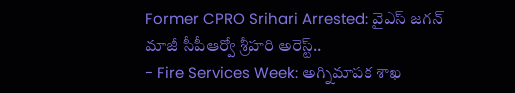Former CPRO Srihari Arrested: వైఎస్ జగన్ మాజీ సీపీఆర్వో శ్రీహరి అరెస్ట్..
- Fire Services Week: అగ్నిమాపక శాఖ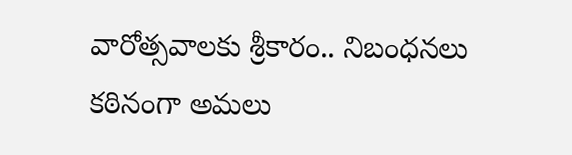వారోత్సవాలకు శ్రీకారం.. నిబంధనలు కఠినంగా అమలు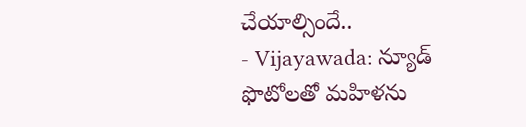చేయాల్సిందే..
- Vijayawada: న్యూడ్ ఫొటోలతో మహిళను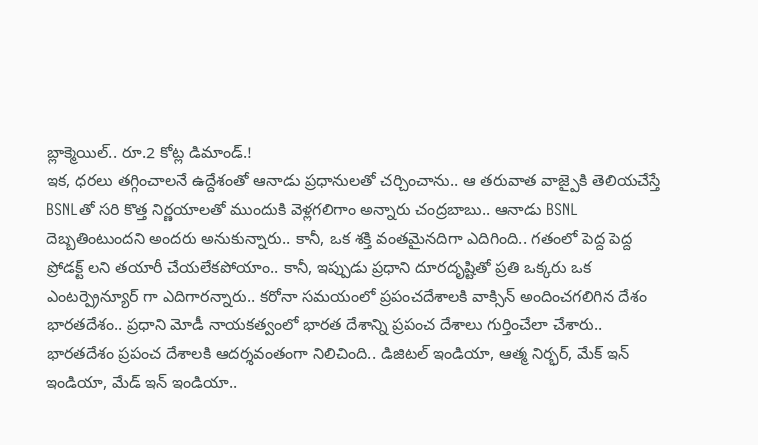బ్లాక్మెయిల్.. రూ.2 కోట్ల డిమాండ్.!
ఇక, ధరలు తగ్గించాలనే ఉద్దేశంతో ఆనాడు ప్రధానులతో చర్చించాను.. ఆ తరువాత వాజ్పైకి తెలియచేస్తే BSNLతో సరి కొత్త నిర్ణయాలతో ముందుకి వెళ్లగలిగాం అన్నారు చంద్రబాబు.. ఆనాడు BSNL దెబ్బతింటుందని అందరు అనుకున్నారు.. కానీ, ఒక శక్తి వంతమైనదిగా ఎదిగింది.. గతంలో పెద్ద పెద్ద ప్రోడక్ట్ లని తయారీ చేయలేకపోయాం.. కానీ, ఇప్పుడు ప్రధాని దూరదృష్టితో ప్రతి ఒక్కరు ఒక ఎంటర్ప్రెన్యూర్ గా ఎదిగారన్నారు.. కరోనా సమయంలో ప్రపంచదేశాలకి వాక్సిన్ అందించగలిగిన దేశం భారతదేశం.. ప్రధాని మోడీ నాయకత్వంలో భారత దేశాన్ని ప్రపంచ దేశాలు గుర్తించేలా చేశారు.. భారతదేశం ప్రపంచ దేశాలకి ఆదర్శవంతంగా నిలిచింది.. డిజిటల్ ఇండియా, ఆత్మ నిర్భర్, మేక్ ఇన్ ఇండియా, మేడ్ ఇన్ ఇండియా..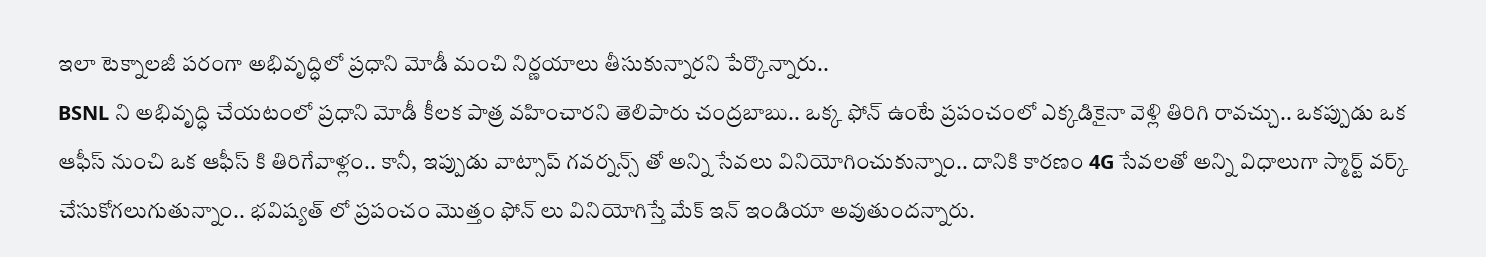ఇలా టెక్నాలజీ పరంగా అభివృద్ధిలో ప్రధాని మోడీ మంచి నిర్ణయాలు తీసుకున్నారని పేర్కొన్నారు..
BSNL ని అభివృద్ధి చేయటంలో ప్రధాని మోడీ కీలక పాత్ర వహించారని తెలిపారు చంద్రబాబు.. ఒక్క ఫోన్ ఉంటే ప్రపంచంలో ఎక్కడికైనా వెళ్లి తిరిగి రావచ్చు.. ఒకప్పుడు ఒక ఆఫీస్ నుంచి ఒక ఆఫీస్ కి తిరిగేవాళ్లం.. కానీ, ఇప్పుడు వాట్సాప్ గవర్నన్స్ తో అన్ని సేవలు వినియోగించుకున్నాం.. దానికి కారణం 4G సేవలతో అన్ని విధాలుగా స్మార్ట్ వర్క్ చేసుకోగలుగుతున్నాం.. భవిష్యత్ లో ప్రపంచం మొత్తం ఫోన్ లు వినియోగిస్తే మేక్ ఇన్ ఇండియా అవుతుందన్నారు.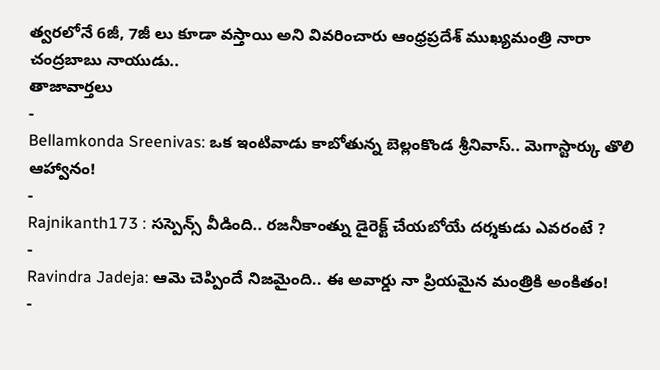త్వరలోనే 6జీ, 7జీ లు కూడా వస్తాయి అని వివరించారు ఆంధ్రప్రదేశ్ ముఖ్యమంత్రి నారా చంద్రబాబు నాయుడు..
తాజావార్తలు
-
Bellamkonda Sreenivas: ఒక ఇంటివాడు కాబోతున్న బెల్లంకొండ శ్రీనివాస్.. మెగాస్టార్కు తొలి ఆహ్వానం!
-
Rajnikanth173 : సస్పెన్స్ వీడింది.. రజనీకాంత్ను డైరెక్ట్ చేయబోయే దర్శకుడు ఎవరంటే ?
-
Ravindra Jadeja: ఆమె చెప్పిందే నిజమైంది.. ఈ అవార్డు నా ప్రియమైన మంత్రికి అంకితం!
-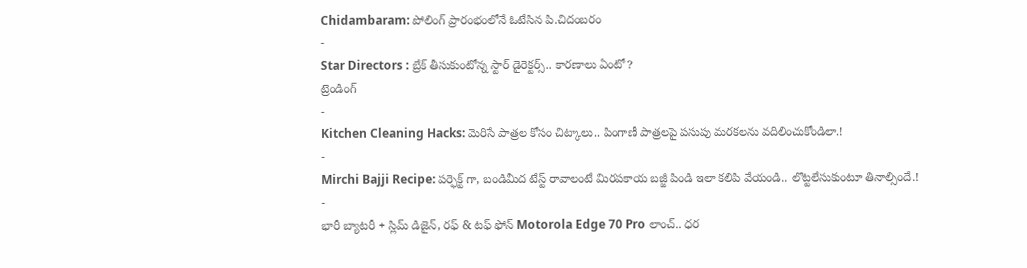Chidambaram: పోలింగ్ ప్రారంభంలోనే ఓటేసిన పి.చిదంబరం
-
Star Directors : బ్రేక్ తీసుకుంటోన్న స్టార్ డైరెక్టర్స్.. కారణాలు ఏంటో?
ట్రెండింగ్
-
Kitchen Cleaning Hacks: మెరిసే పాత్రల కోసం చిట్కాలు.. పింగాణీ పాత్రలపై పసుపు మరకలను వదిలించుకోండిలా.!
-
Mirchi Bajji Recipe: పర్ఫెక్ట్ గా, బండిమీద టేస్ట్ రావాలంటే మిరపకాయ బజ్జీ పిండి ఇలా కలిపి వేయండి.. లొట్టలేసుకుంటూ తినాల్సిందే.!
-
భారీ బ్యాటరీ + స్లిమ్ డిజైన్, రఫ్ & టఫ్ ఫోన్ Motorola Edge 70 Pro లాంచ్.. ధర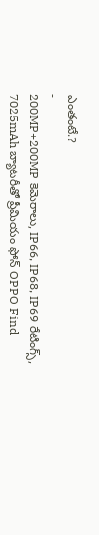ఎంతంటే.?
-
200MP+200MP కెమెరాలు, IP66, IP68, IP69 రేటింగ్స్, 7025mAh బ్యాటరీతో ప్రీమియం ఫోన్ OPPO Find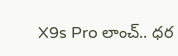X9s Pro లాంచ్.. ధర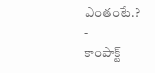ఎంతంటే.?
-
కాంపాక్ట్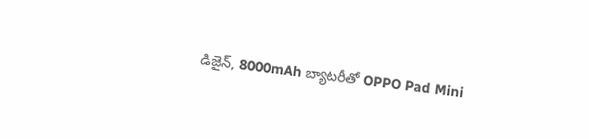డిజైన్, 8000mAh బ్యాటరీతో OPPO Pad Mini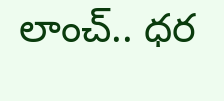లాంచ్.. ధర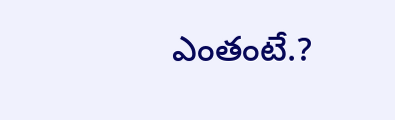ఎంతంటే.?